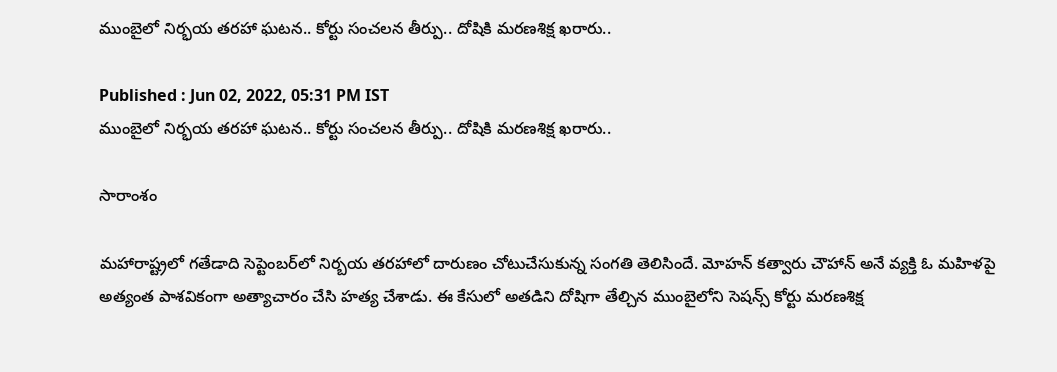ముంబైలో నిర్భయ తరహా ఘటన.. కోర్టు సంచలన తీర్పు.. దోషికి మరణశిక్ష ఖరారు..

Published : Jun 02, 2022, 05:31 PM IST
ముంబైలో నిర్భయ తరహా ఘటన.. కోర్టు సంచలన తీర్పు.. దోషికి మరణశిక్ష ఖరారు..

సారాంశం

మహారాష్ట్రలో గతేడాది సెప్టెంబర్‌లో నిర్బయ తరహాలో దారుణం చోటుచేసుకున్న సంగతి తెలిసిందే. మోహన్ కత్వారు చౌహాన్ అనే వ్యక్తి ఓ మహిళపై అత్యంత పాశవికంగా అత్యాచారం చేసి హత్య చేశాడు. ఈ కేసులో అతడిని దోషిగా తేల్చిన ముంబైలోని సెషన్స్ కోర్టు మరణశిక్ష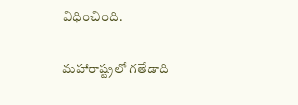విధించింది.

మహారాష్ట్రలో గతేడాది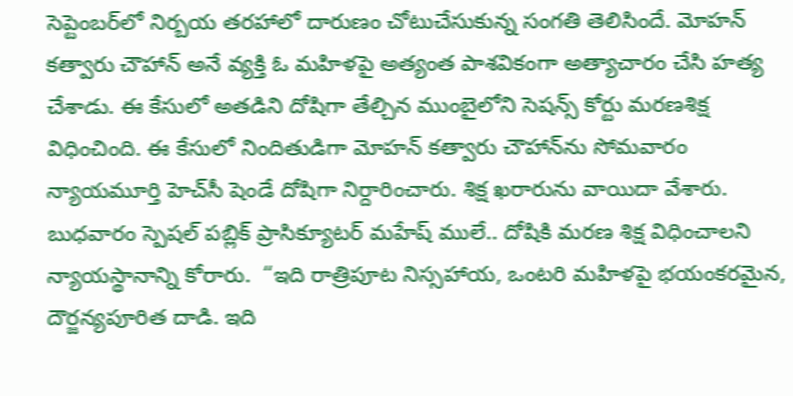సెప్టెంబర్‌లో నిర్బయ తరహాలో దారుణం చోటుచేసుకున్న సంగతి తెలిసిందే. మోహన్ కత్వారు చౌహాన్ అనే వ్యక్తి ఓ మహిళపై అత్యంత పాశవికంగా అత్యాచారం చేసి హత్య చేశాడు. ఈ కేసులో అతడిని దోషిగా తేల్చిన ముంబైలోని సెషన్స్ కోర్టు మరణశిక్ష విధించింది. ఈ కేసులో నిందితుడిగా మోహన్ కత్వారు చౌహాన్‌ను సోమవారం న్యాయమూర్తి హెచ్‌సీ షెండే దోషిగా నిర్దారించారు. శిక్ష ఖరారును వాయిదా వేశారు. బుధవారం స్పెషల్ పబ్లిక్ ప్రాసిక్యూటర్ మహేష్ ములే.. దోషికి మరణ శిక్ష విధించాలని న్యాయస్థానాన్ని కోరారు.  “ఇది రాత్రిపూట నిస్సహాయ, ఒంటరి మహిళపై భయంకరమైన, దౌర్జన్యపూరిత దాడి. ఇది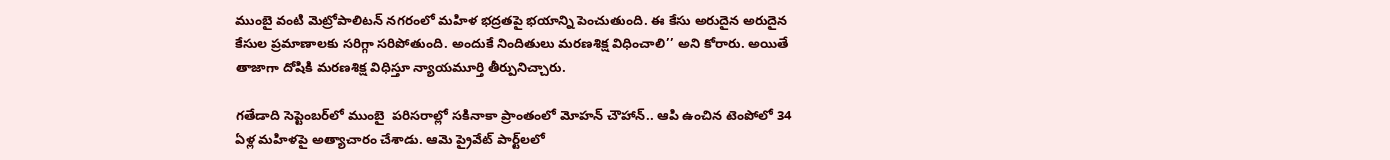ముంబై వంటి మెట్రోపాలిటన్ నగరంలో మహిళ భద్రతపై భయాన్ని పెంచుతుంది. ఈ కేసు అరుదైన అరుదైన కేసుల ప్రమాణాలకు సరిగ్గా సరిపోతుంది. అందుకే నిందితులు మరణశిక్ష విధించాలి’’ అని కోరారు. అయితే తాజాగా దోషికి మరణశిక్ష విధిస్తూ న్యాయమూర్తి తీర్పునిచ్చారు.

గతేడాది సెప్టెంబర్‌లో ముంబై  పరిసరాల్లో సకినాకా ప్రాంతంలో మోహన్ చౌహాన్‌.. ఆపి ఉంచిన టెంపోలో 34 ఏళ్ల మహిళపై అత్యాచారం చేశాడు. ఆమె ప్రైవేట్ పార్ట్‌లలో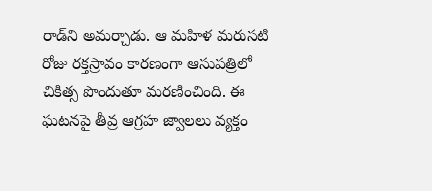రాడ్‌ని అమర్చాడు. ఆ మహిళ మరుసటి రోజు రక్తస్రావం కారణంగా ఆసుపత్రిలో చికిత్స పొందుతూ మరణించింది. ఈ ఘటనపై తీవ్ర ఆగ్రహ జ్వాలలు వ్యక్తం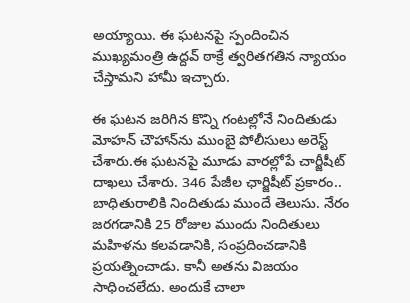అయ్యాయి. ఈ ఘటనపై స్పందించిన ముఖ్యమంత్రి ఉద్దవ్ ఠాక్రే త్వరితగతిన న్యాయం చేస్తామని హామీ ఇచ్చారు.

ఈ ఘటన జరిగిన కొన్ని గంటల్లోనే నిందితుడు మోహన్ చౌహాన్‌ను ముంబై పోలీసులు అరెస్ట్ చేశారు.ఈ ఘటనపై మూడు వారల్లోపే చార్జీషీట్ దాఖలు చేశారు. 346 పేజీల ఛార్జిషీట్ ప్రకారం.. బాధితురాలికి నిందితుడు ముందే తెలుసు. నేరం జరగడానికి 25 రోజుల ముందు నిందితులు మహిళను కలవడానికి, సంప్రదించడానికి ప్రయత్నించాడు. కానీ అతను విజయం సాధించలేదు. అందుకే చాలా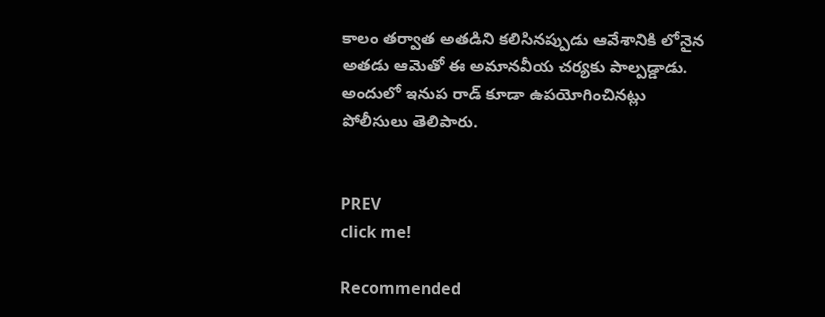కాలం తర్వాత అతడిని కలిసినప్పుడు ఆవేశానికి లోనైన అతడు ఆమెతో ఈ అమానవీయ చర్యకు పాల్పడ్డాడు. అందులో ఇనుప రాడ్ కూడా ఉపయోగించినట్లు పోలీసులు తెలిపారు.


PREV
click me!

Recommended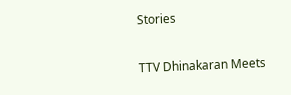Stories

TTV Dhinakaran Meets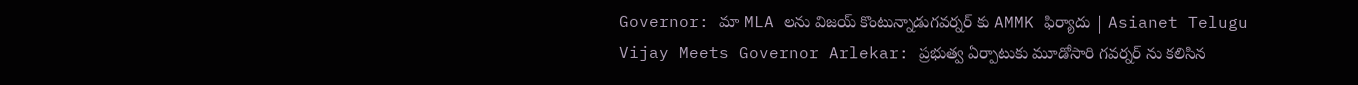Governor: మా MLA లను విజయ్ కొంటున్నాడుగవర్నర్ కు AMMK ఫిర్యాదు | Asianet Telugu
Vijay Meets Governor Arlekar: ప్రభుత్వ ఏర్పాటుకు మూడోసారి గవర్నర్ ను కలిసిన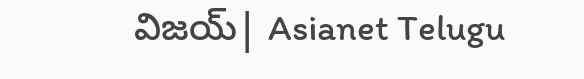విజయ్| Asianet Telugu